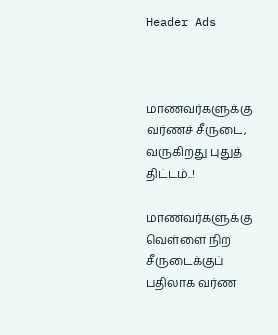Header Ads



மாணவர்களுக்கு வர்ணச் சீருடை, வருகிறது புதுத் திட்டம்..!

மாணவர்களுக்கு வெள்ளை நிற சீருடைக்குப் பதிலாக வர்ண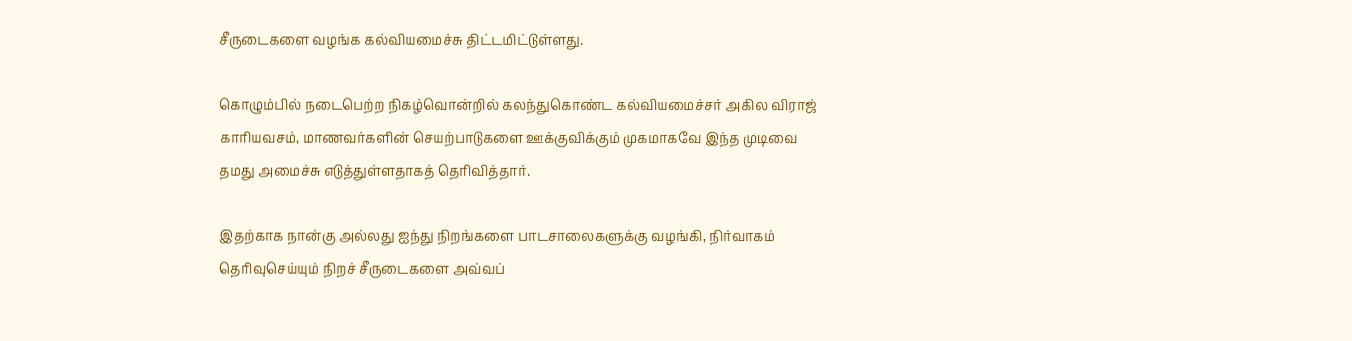சீருடைகளை வழங்க கல்வியமைச்சு திட்டமிட்டுள்ளது.

கொழும்பில் நடைபெற்ற நிகழ்வொன்றில் கலந்துகொண்ட கல்வியமைச்சர் அகில விராஜ் காரியவசம், மாணவர்களின் செயற்பாடுகளை ஊக்குவிக்கும் முகமாகவே இந்த முடிவை தமது அமைச்சு எடுத்துள்ளதாகத் தெரிவித்தார்.

இதற்காக நான்கு அல்லது ஐந்து நிறங்களை பாடசாலைகளுக்கு வழங்கி, நிர்வாகம் தெரிவுசெய்யும் நிறச் சீருடைகளை அவ்வப்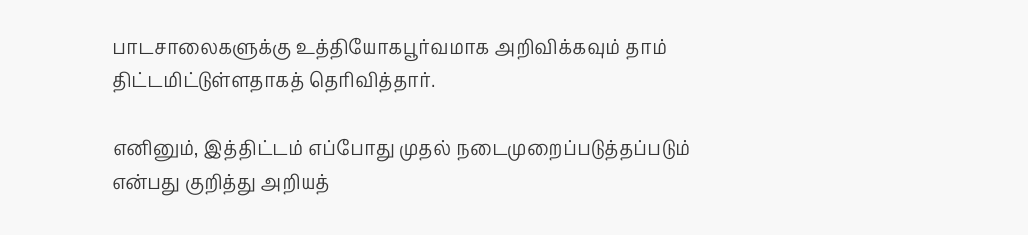பாடசாலைகளுக்கு உத்தியோகபூர்வமாக அறிவிக்கவும் தாம் திட்டமிட்டுள்ளதாகத் தெரிவித்தார்.

எனினும், இத்திட்டம் எப்போது முதல் நடைமுறைப்படுத்தப்படும் என்பது குறித்து அறியத்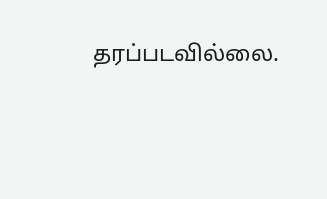தரப்படவில்லை.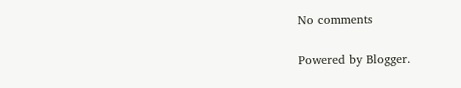No comments

Powered by Blogger.